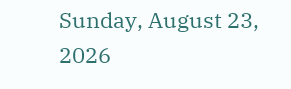Sunday, August 23, 2026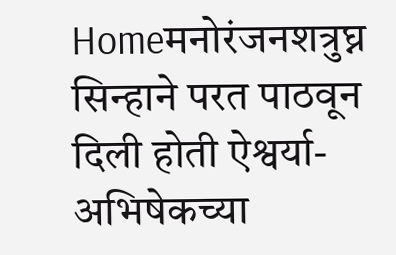Homeमनोरंजनशत्रुघ्न सिन्हाने परत पाठवून दिली होती ऐश्वर्या-अभिषेकच्या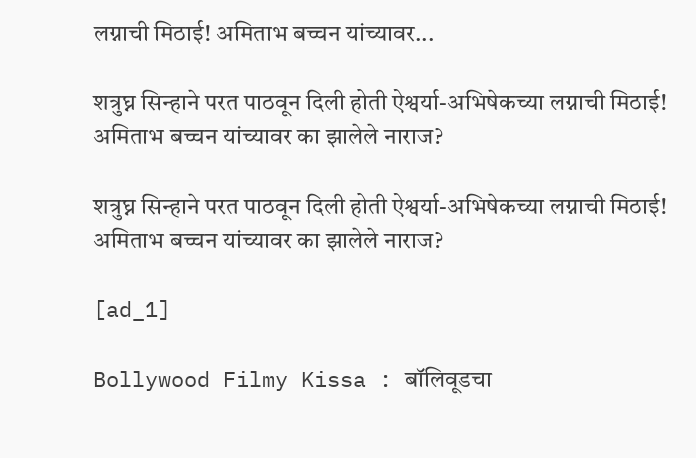लग्नाची मिठाई! अमिताभ बच्चन यांच्यावर...

शत्रुघ्न सिन्हाने परत पाठवून दिली होती ऐश्वर्या-अभिषेकच्या लग्नाची मिठाई! अमिताभ बच्चन यांच्यावर का झालेले नाराज?

शत्रुघ्न सिन्हाने परत पाठवून दिली होती ऐश्वर्या-अभिषेकच्या लग्नाची मिठाई! अमिताभ बच्चन यांच्यावर का झालेले नाराज?

[ad_1]

Bollywood Filmy Kissa : बॉलिवूडचा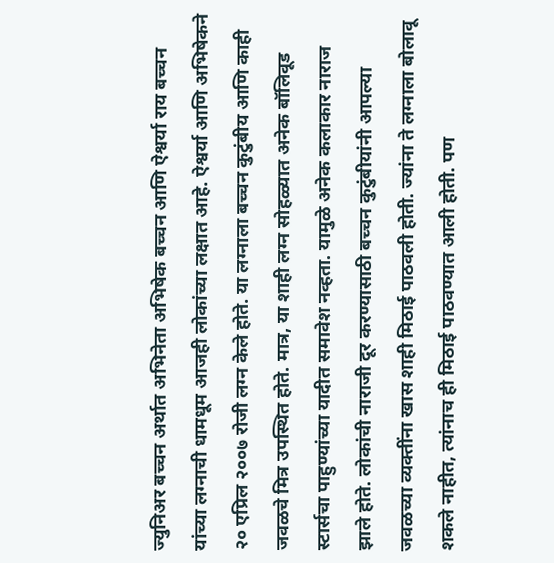ज्युनिअर बच्चन अर्थात अभिनेता अभिषेक बच्चन आणि ऐश्वर्या राय बच्चन यांच्या लग्नाची धामधूम आजही लोकांच्या लक्षात आहे. ऐश्वर्या आणि अभिषेकने २० एप्रिल २००७ रोजी लग्न केले होते. या लग्नाला बच्चन कुटुंबीय आणि काही जवळचे मित्र उपस्थित होते. मात्र, या शाही लग्न सोहळ्यात अनेक बॉलिवूड स्टार्सचा पाहुण्यांच्या यादीत समावेश नव्हता. यामुळे अनेक कलाकार नाराज झाले होते. लोकांची नाराजी दूर करण्यासाठी बच्चन कुटुंबीयांनी आपल्या जवळच्या व्यक्तींना खास शाही मिठाई पाठवली होती. ज्यांना ते लग्नाला बोलावू शकले नाहीत, त्यांनाच ही मिठाई पाठवण्यात आली होती. पण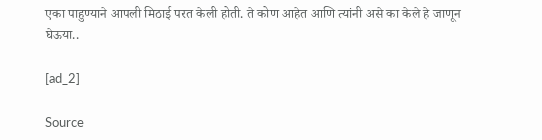एका पाहुण्याने आपली मिठाई परत केली होती. ते कोण आहेत आणि त्यांनी असे का केले हे जाणून घेऊया..

[ad_2]

Source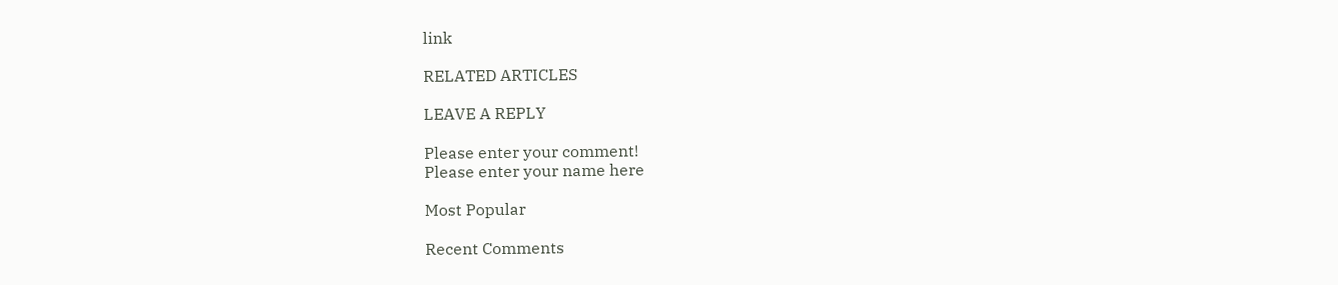link

RELATED ARTICLES

LEAVE A REPLY

Please enter your comment!
Please enter your name here

Most Popular

Recent Comments